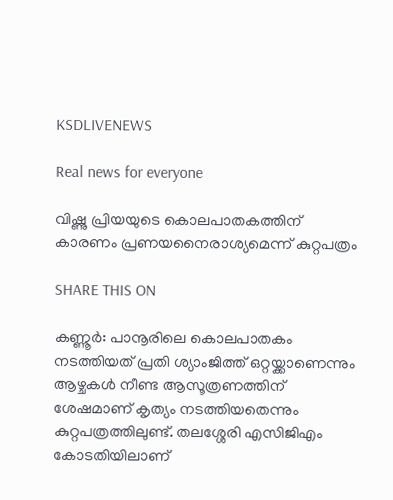KSDLIVENEWS

Real news for everyone

വിഷ്ണു പ്രിയയുടെ കൊലപാതകത്തിന് കാരണം പ്രണയനൈരാശ്യമെന്ന് കുറ്റപത്രം

SHARE THIS ON

കണ്ണൂര്‍: പാനൂരിലെ കൊലപാതകം നടത്തിയത് പ്രതി ശ്യാംജിത്ത് ഒറ്റയ്ക്കാണെന്നും ആഴ്ചകള്‍ നീണ്ട ആസൂത്രണത്തിന് ശേഷമാണ് കൃത്യം നടത്തിയതെന്നും കുറ്റപത്രത്തിലുണ്ട്. തലശ്ശേരി എസിജിഎം കോടതിയിലാണ്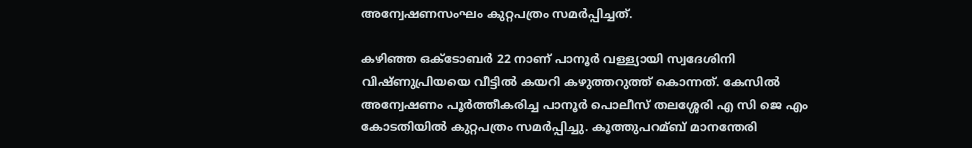അന്വേഷണസംഘം കുറ്റപത്രം സമര്‍പ്പിച്ചത്.

കഴിഞ്ഞ ഒക്ടോബര്‍ 22 നാണ് പാനൂര്‍ വള്ള്യായി സ്വദേശിനി വിഷ്ണുപ്രിയയെ വീട്ടില്‍ കയറി കഴുത്തറുത്ത് കൊന്നത്. കേസില്‍ അന്വേഷണം പൂര്‍ത്തീകരിച്ച പാനൂര്‍ പൊലീസ് തലശ്ശേരി എ സി ജെ എം കോടതിയില്‍ കുറ്റപത്രം സമര്‍പ്പിച്ചു. കൂത്തുപറമ്ബ് മാനന്തേരി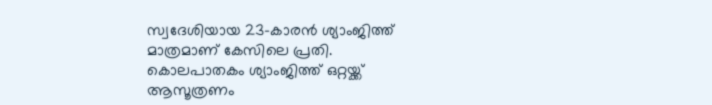സ്വദേശിയായ 23-കാരന്‍ ശ്യാംജിത്ത് മാത്രമാണ് കേസിലെ പ്രതി. കൊലപാതകം ശ്യാംജിത്ത് ഒറ്റയ്ക്ക് ആസൂത്രണം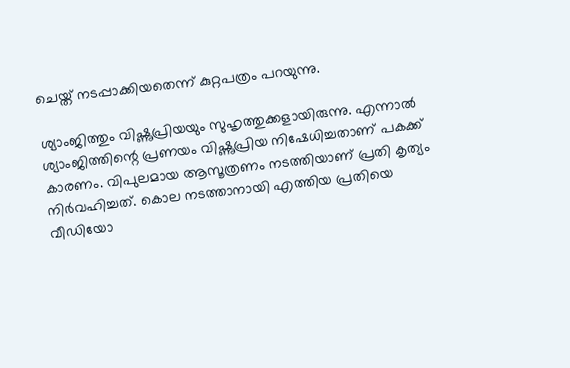ചെയ്ത് നടപ്പാക്കിയതെന്ന് കുറ്റപത്രം പറയുന്നു.

ശ്യാംജിത്തും വിഷ്ണുപ്രിയയും സുഹൃത്തുക്കളായിരുന്നു. എന്നാല്‍ ശ്യാംജിത്തിന്റെ പ്രണയം വിഷ്ണുപ്രിയ നിഷേധിച്ചതാണ് പകക്ക് കാരണം. വിപുലമായ ആസൂത്രണം നടത്തിയാണ് പ്രതി കൃത്യം നിര്‍വഹിച്ചത്. കൊല നടത്താനായി എത്തിയ പ്രതിയെ വീഡിയോ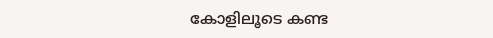കോളിലൂടെ കണ്ട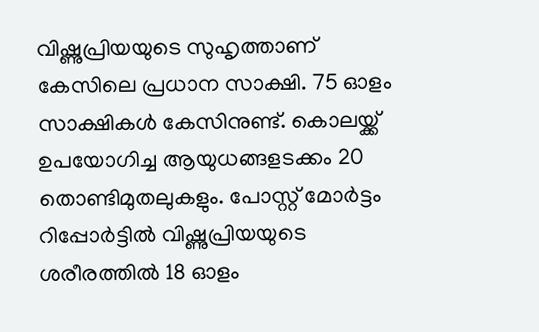വിഷ്ണുപ്രിയയുടെ സുഹൃത്താണ് കേസിലെ പ്രധാന സാക്ഷി. 75 ഓളം സാക്ഷികള്‍ കേസിനുണ്ട്. കൊലയ്ക്ക് ഉപയോഗിച്ച ആയുധങ്ങളടക്കം 20 തൊണ്ടിമുതലുകളും. പോസ്റ്റ് മോര്‍ട്ടം റിപ്പോര്‍ട്ടില്‍ വിഷ്ണുപ്രിയയുടെ ശരീരത്തില്‍ 18 ഓളം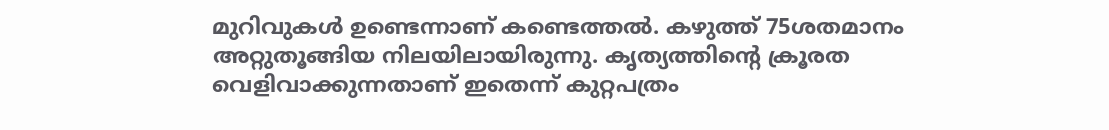മുറിവുകള്‍ ഉണ്ടെന്നാണ് കണ്ടെത്തല്‍. കഴുത്ത് 75ശതമാനം അറ്റുതൂങ്ങിയ നിലയിലായിരുന്നു. കൃത്യത്തിന്റെ ക്രൂരത വെളിവാക്കുന്നതാണ് ഇതെന്ന് കുറ്റപത്രം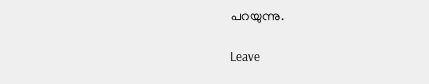പറയുന്നു.

Leave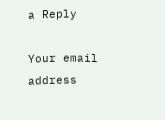a Reply

Your email address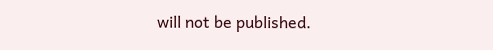will not be published.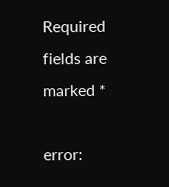Required fields are marked *

error: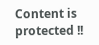Content is protected !!